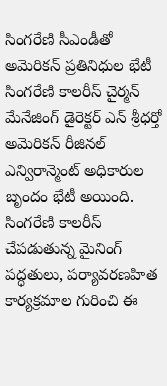సింగరేణి సీఎండీతో అమెరికన్ ప్రతినిధుల భేటీ
సింగరేణి కాలరీస్ చైర్మన్ మేనేజింగ్ డైరెక్టర్ ఎన్ శ్రీధర్తో అమెరికన్ రీజినల్ ఎన్విరాన్మెంట్ అధికారుల బృందం భేటీ అయింది. సింగరేణి కాలరీస్ చేపడుతున్న మైనింగ్ పద్ధతులు, పర్యావరణహిత కార్యక్రమాల గురించి ఈ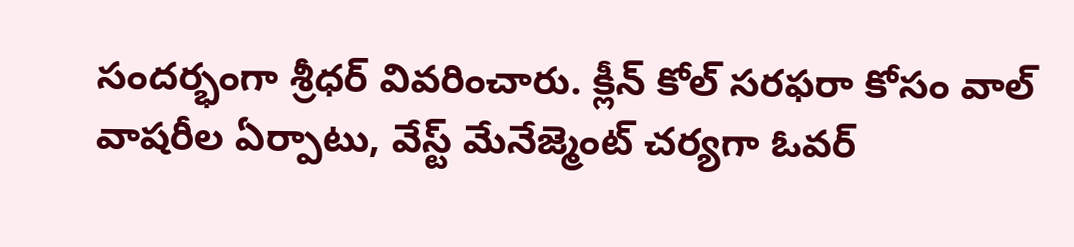సందర్భంగా శ్రీధర్ వివరించారు. క్లీన్ కోల్ సరఫరా కోసం వాల్ వాషరీల ఏర్పాటు, వేస్ట్ మేనేజ్మెంట్ చర్యగా ఓవర్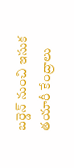బర్డెన్ నుంచి ఇసుక తయారీ కేంద్రాలు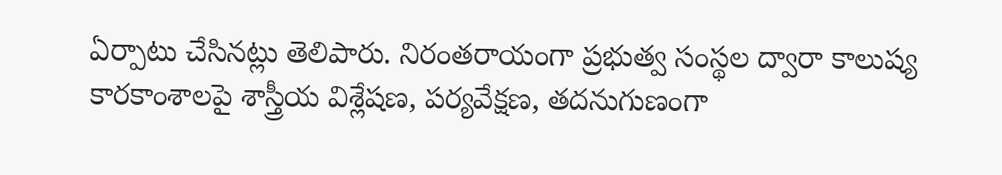ఏర్పాటు చేసినట్లు తెలిపారు. నిరంతరాయంగా ప్రభుత్వ సంస్థల ద్వారా కాలుష్య కారకాంశాలపై శాస్త్రీయ విశ్లేషణ, పర్యవేక్షణ, తదనుగుణంగా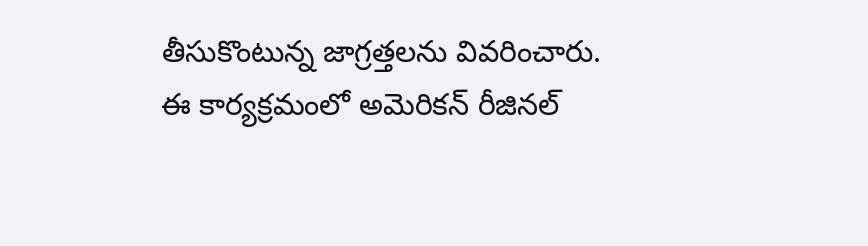తీసుకొంటున్న జాగ్రత్తలను వివరించారు. ఈ కార్యక్రమంలో అమెరికన్ రీజినల్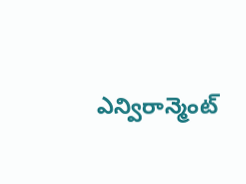ఎన్విరాన్మెంట్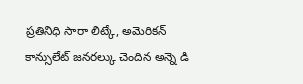ప్రతినిధి సారా లిట్కే, అమెరికన్ కాన్సులేట్ జనరల్కు చెందిన అన్నె డి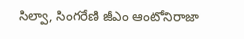సిల్వా, సింగరేణి జీఎం ఆంటోనిరాజా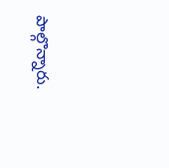పాల్గొన్నారు.